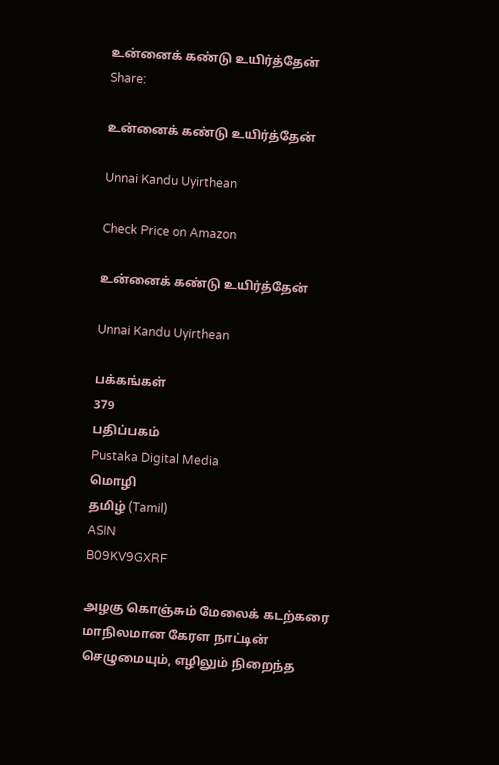உன்னைக் கண்டு உயிர்த்தேன்
Share:

உன்னைக் கண்டு உயிர்த்தேன்

Unnai Kandu Uyirthean

Check Price on Amazon

உன்னைக் கண்டு உயிர்த்தேன்

Unnai Kandu Uyirthean

பக்கங்கள்
379
பதிப்பகம்
Pustaka Digital Media
மொழி
தமிழ் (Tamil)
ASIN
B09KV9GXRF

அழகு கொஞ்சும் மேலைக் கடற்கரை மாநிலமான கேரள நாட்டின் செழுமையும், எழிலும் நிறைந்த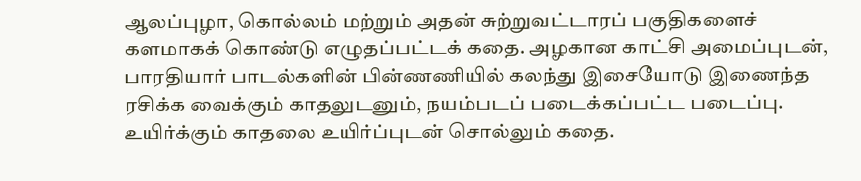ஆலப்புழா, கொல்லம் மற்றும் அதன் சுற்றுவட்டாரப் பகுதிகளைச் களமாகக் கொண்டு எழுதப்பட்டக் கதை. அழகான காட்சி அமைப்புடன், பாரதியார் பாடல்களின் பின்ணணியில் கலந்து இசையோடு இணைந்த ரசிக்க வைக்கும் காதலுடனும், நயம்படப் படைக்கப்பட்ட படைப்பு. உயிர்க்கும் காதலை உயிர்ப்புடன் சொல்லும் கதை.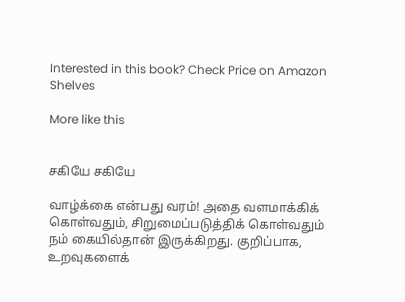Interested in this book? Check Price on Amazon
Shelves

More like this


சகியே சகியே

வாழ்க்கை என்பது வரம்! அதை வளமாக்கிக் கொள்வதும், சிறுமைப்படுத்திக் கொள்வதும் நம் கையில்தான் இருக்கிறது. குறிப்பாக, உறவுகளைக்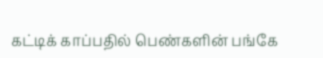கட்டிக் காப்பதில் பெண்களின் பங்கே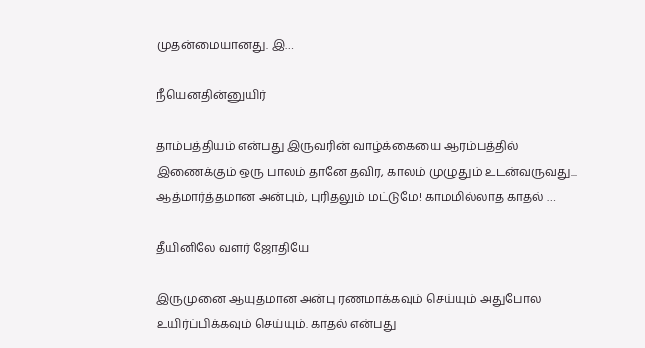முதன்மையானது. இ…

நீயெனதின்னுயிர்

தாம்பத்தியம் என்பது இருவரின் வாழ்க்கையை ஆரம்பத்தில் இணைக்கும் ஒரு பாலம் தானே தவிர, காலம் முழுதும் உடன்வருவது... ஆத்மார்த்தமான அன்பும், புரிதலும் மட்டுமே! காமமில்லாத காதல் …

தீயினிலே வளர் ஜோதியே

இருமுனை ஆயுதமான அன்பு ரணமாக்கவும் செய்யும் அதுபோல உயிர்ப்பிக்கவும் செய்யும். காதல் என்பது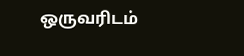ஒருவரிடம்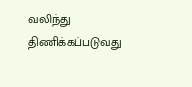வலிந்து திணிக்கப்படுவது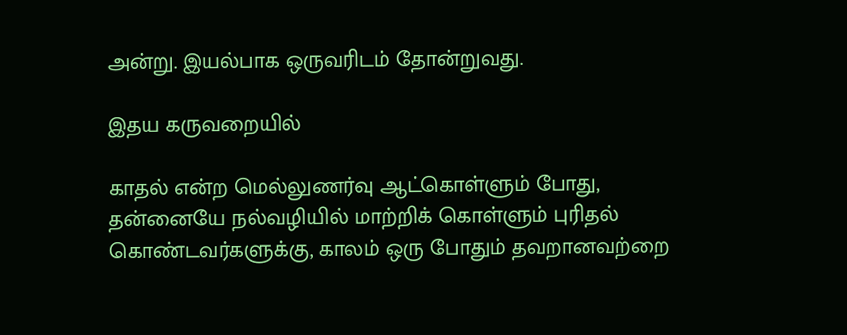அன்று. இயல்பாக ஒருவரிடம் தோன்றுவது.

இதய கருவறையில்

காதல் என்ற மெல்லுணர்வு ஆட்கொள்ளும் போது, தன்னையே நல்வழியில் மாற்றிக் கொள்ளும் புரிதல் கொண்டவர்களுக்கு, காலம் ஒரு போதும் தவறானவற்றை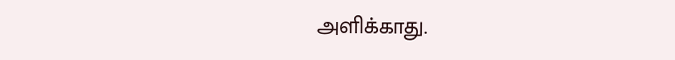அளிக்காது.